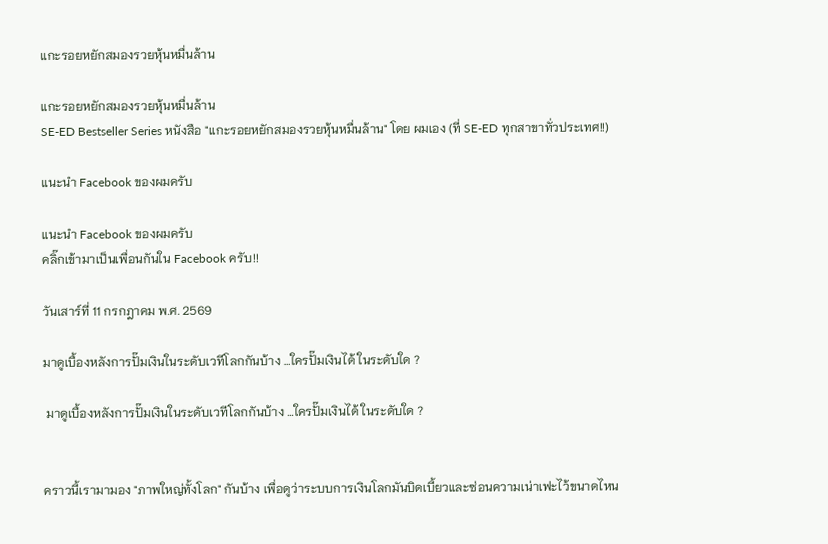แกะรอยหยักสมองรวยหุ้นหมื่นล้าน

แกะรอยหยักสมองรวยหุ้นหมื่นล้าน
SE-ED Bestseller Series หนังสือ "แกะรอยหยักสมองรวยหุ้นหมื่นล้าน" โดย ผมเอง (ที่ SE-ED ทุกสาขาทั่วประเทศ!!)

แนะนำ Facebook ของผมครับ

แนะนำ Facebook ของผมครับ
คลิ๊กเข้ามาเป็นเพื่อนกันใน Facebook ครับ!!

วันเสาร์ที่ 11 กรกฎาคม พ.ศ. 2569

มาดูเบื้องหลังการปั๊มเงินในระดับเวทีโลกกันบ้าง …ใครปั๊มเงินได้ ในระดับใด ?

 มาดูเบื้องหลังการปั๊มเงินในระดับเวทีโลกกันบ้าง …ใครปั๊มเงินได้ ในระดับใด ?


คราวนี้เรามามอง "ภาพใหญ่ทั้งโลก" กันบ้าง เพื่อดูว่าระบบการเงินโลกมันบิดเบี้ยวและซ่อนความเน่าเฟะไว้ขนาดไหน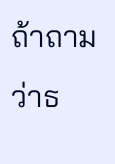ถ้าถามว่าธ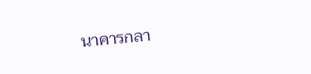นาคารกลา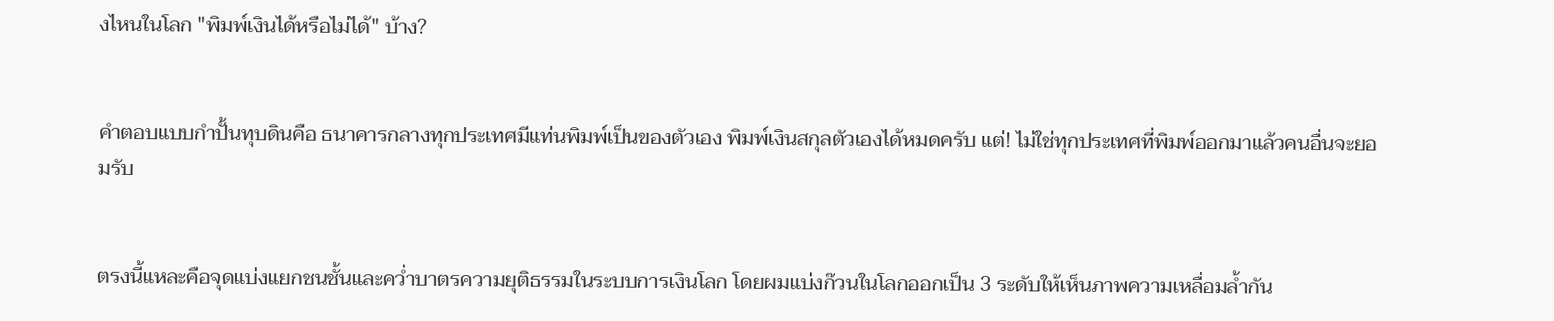งไหนในโลก "พิมพ์เงินได้หรือไม่ได้" บ้าง?


คำตอบแบบกำปั้นทุบดินคือ ธนาคารกลางทุกประเทศมีแท่นพิมพ์เป็นของตัวเอง พิมพ์เงินสกุลตัวเองได้หมดครับ แต่! ไม่ใช่ทุกประเทศที่พิมพ์ออกมาแล้วคนอื่นจะยอมรับ


ตรงนี้แหละคือจุดแบ่งแยกชนชั้นและคว่ำบาตรความยุติธรรมในระบบการเงินโลก โดยผมแบ่งก๊วนในโลกออกเป็น 3 ระดับให้เห็นภาพความเหลื่อมล้ำกัน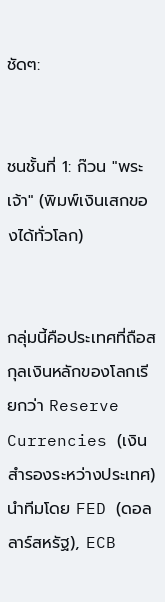ชัดๆ:


ชนชั้นที่ 1: ก๊วน "พระเจ้า" (พิมพ์เงินเสกของได้ทั่วโลก)


กลุ่มนี้คือประเทศที่ถือสกุลเงินหลักของโลกเรียกว่า Reserve Currencies (เงินสำรองระหว่างประเทศ) นำทีมโดย FED (ดอลลาร์สหรัฐ), ECB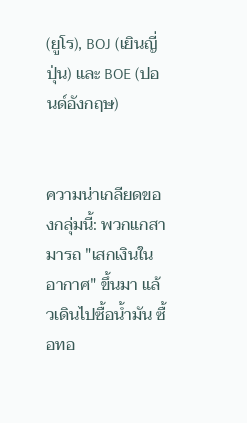(ยูโร), BOJ (เยินญี่ปุ่น) และ BOE (ปอนด์อังกฤษ)


ความน่าเกลียดของกลุ่มนี้: พวกแกสามารถ "เสกเงินในอากาศ" ขึ้นมา แล้วเดินไปซื้อน้ำมัน ซื้อทอ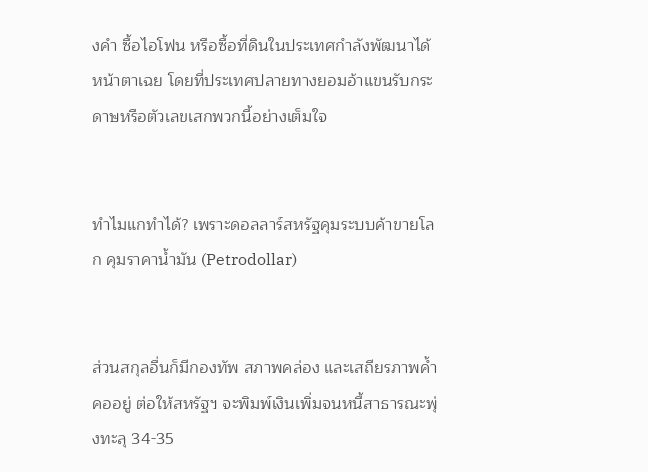งคำ ซื้อไอโฟน หรือซื้อที่ดินในประเทศกำลังพัฒนาได้หน้าตาเฉย โดยที่ประเทศปลายทางยอมอ้าแขนรับกระดาษหรือตัวเลขเสกพวกนี้อย่างเต็มใจ


ทำไมแกทำได้? เพราะดอลลาร์สหรัฐคุมระบบค้าขายโลก คุมราคาน้ำมัน (Petrodollar)


ส่วนสกุลอื่นก็มีกองทัพ สภาพคล่อง และเสถียรภาพค้ำคออยู่ ต่อให้สหรัฐฯ จะพิมพ์เงินเพิ่มจนหนี้สาธารณะพุ่งทะลุ 34-35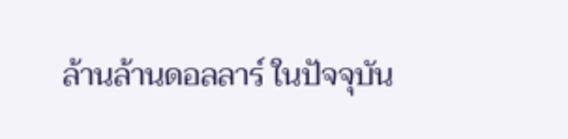ล้านล้านดอลลาร์ ในปัจจุบัน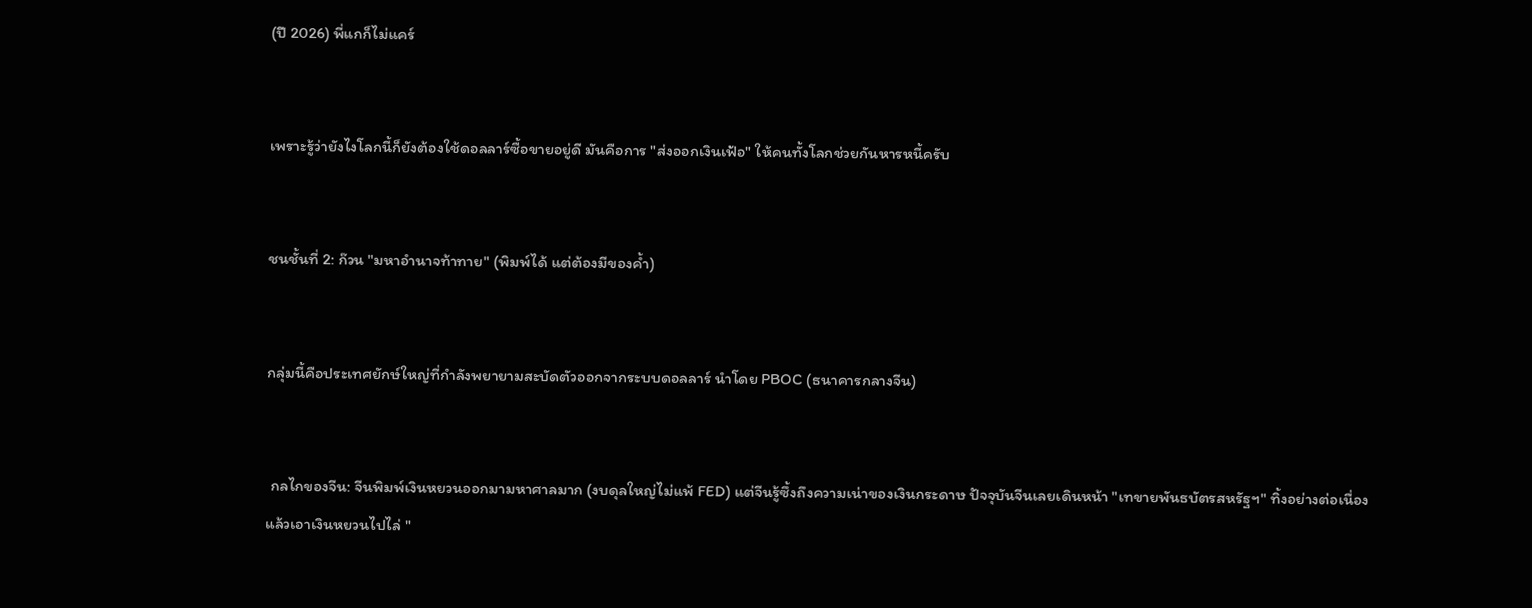(ปี 2026) พี่แกก็ไม่แคร์


เพราะรู้ว่ายังไงโลกนี้ก็ยังต้องใช้ดอลลาร์ซื้อขายอยู่ดี มันคือการ "ส่งออกเงินเฟ้อ" ให้คนทั้งโลกช่วยกันหารหนี้ครับ


ชนชั้นที่ 2: ก๊วน "มหาอำนาจท้าทาย" (พิมพ์ได้ แต่ต้องมีของค้ำ)


กลุ่มนี้คือประเทศยักษ์ใหญ่ที่กำลังพยายามสะบัดตัวออกจากระบบดอลลาร์ นำโดย PBOC (ธนาคารกลางจีน)


 กลไกของจีน: จีนพิมพ์เงินหยวนออกมามหาศาลมาก (งบดุลใหญ่ไม่แพ้ FED) แต่จีนรู้ซึ้งถึงความเน่าของเงินกระดาษ ปัจจุบันจีนเลยเดินหน้า "เทขายพันธบัตรสหรัฐฯ" ทิ้งอย่างต่อเนื่อง แล้วเอาเงินหยวนไปไล่ "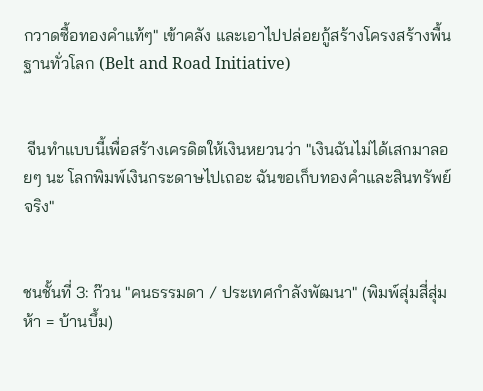กวาดซื้อทองคำแท้ๆ" เข้าคลัง และเอาไปปล่อยกู้สร้างโครงสร้างพื้นฐานทั่วโลก (Belt and Road Initiative)


 จีนทำแบบนี้เพื่อสร้างเครดิตให้เงินหยวนว่า "เงินฉันไม่ได้เสกมาลอยๆ นะ โลกพิมพ์เงินกระดาษไปเถอะ ฉันขอเก็บทองคำและสินทรัพย์จริง"


ชนชั้นที่ 3: ก๊วน "คนธรรมดา / ประเทศกำลังพัฒนา" (พิมพ์สุ่มสี่สุ่มห้า = บ้านบึ้ม)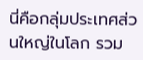นี่คือกลุ่มประเทศส่วนใหญ่ในโลก รวม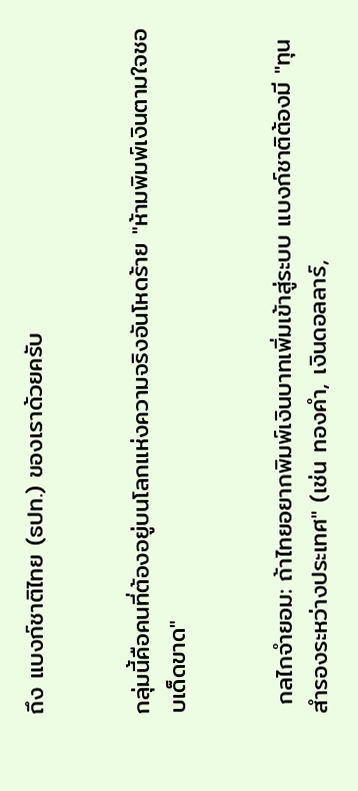ถึง แบงก์ชาติไทย (ธปท.) ของเราด้วยครับ


กลุ่มนี้คือคนที่ต้องอยู่บนโลกแห่งความจริงอันโหดร้าย "ห้ามพิมพ์เงินตามใจชอบเด็ดขาด"


 กลไกจำยอม: ถ้าไทยอยากพิมพ์เงินบาทเพิ่มเข้าสู่ระบบ แบงก์ชาติต้องมี "ทุนสำรองระหว่างประเทศ" (เช่น ทองคำ, เงินดอลลาร์,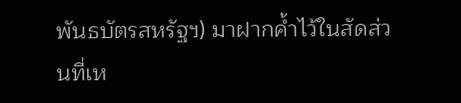พันธบัตรสหรัฐฯ) มาฝากค้ำไว้ในสัดส่วนที่เห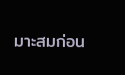มาะสมก่อน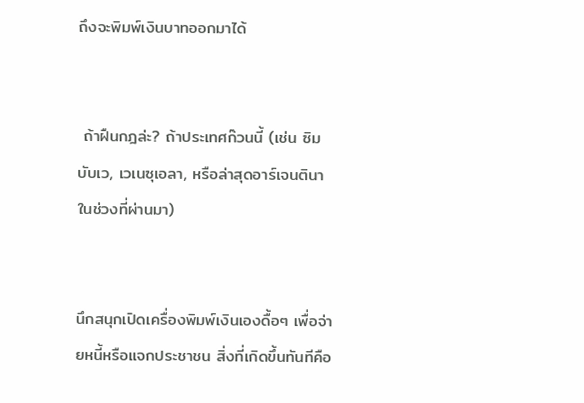ถึงจะพิมพ์เงินบาทออกมาได้


 ถ้าฝืนกฎล่ะ? ถ้าประเทศก๊วนนี้ (เช่น ซิมบับเว, เวเนซุเอลา, หรือล่าสุดอาร์เจนตินาในช่วงที่ผ่านมา)


นึกสนุกเปิดเครื่องพิมพ์เงินเองดื้อๆ เพื่อจ่ายหนี้หรือแจกประชาชน สิ่งที่เกิดขึ้นทันทีคือ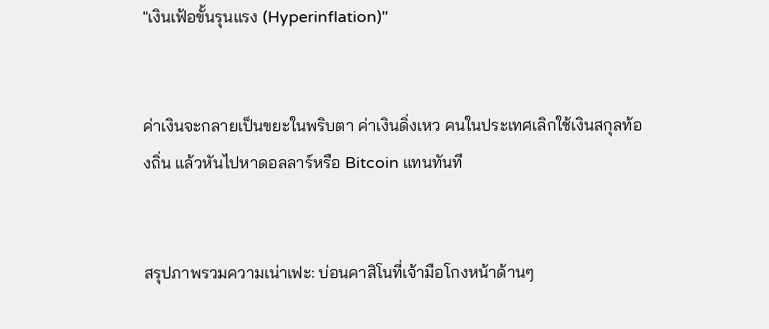"เงินเฟ้อขั้นรุนแรง (Hyperinflation)"


ค่าเงินจะกลายเป็นขยะในพริบตา ค่าเงินดิ่งเหว คนในประเทศเลิกใช้เงินสกุลท้องถิ่น แล้วหันไปหาดอลลาร์หรือ Bitcoin แทนทันที


สรุปภาพรวมความเน่าเฟะ: บ่อนคาสิโนที่เจ้ามือโกงหน้าด้านๆ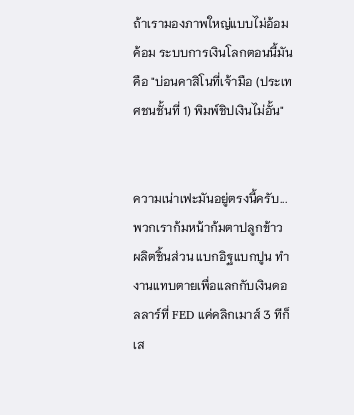ถ้าเรามองภาพใหญ่แบบไม่อ้อมค้อม ระบบการเงินโลกตอนนี้มันคือ "บ่อนคาสิโนที่เจ้ามือ (ประเทศชนชั้นที่ 1) พิมพ์ชิปเงินไม่อั้น"


ความเน่าเฟะมันอยู่ตรงนี้ครับ... พวกเราก้มหน้าก้มตาปลูกข้าว ผลิตชิ้นส่วน แบกอิฐแบกปูน ทำงานแทบตายเพื่อแลกกับเงินดอลลาร์ที่ FED แค่คลิกเมาส์ 3 ทีก็เส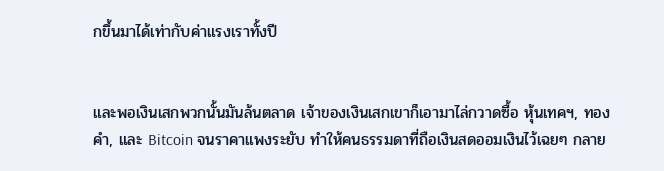กขึ้นมาได้เท่ากับค่าแรงเราทั้งปี


และพอเงินเสกพวกนั้นมันล้นตลาด เจ้าของเงินเสกเขาก็เอามาไล่กวาดซื้อ หุ้นเทคฯ, ทองคำ, และ Bitcoin จนราคาแพงระยับ ทำให้คนธรรมดาที่ถือเงินสดออมเงินไว้เฉยๆ กลาย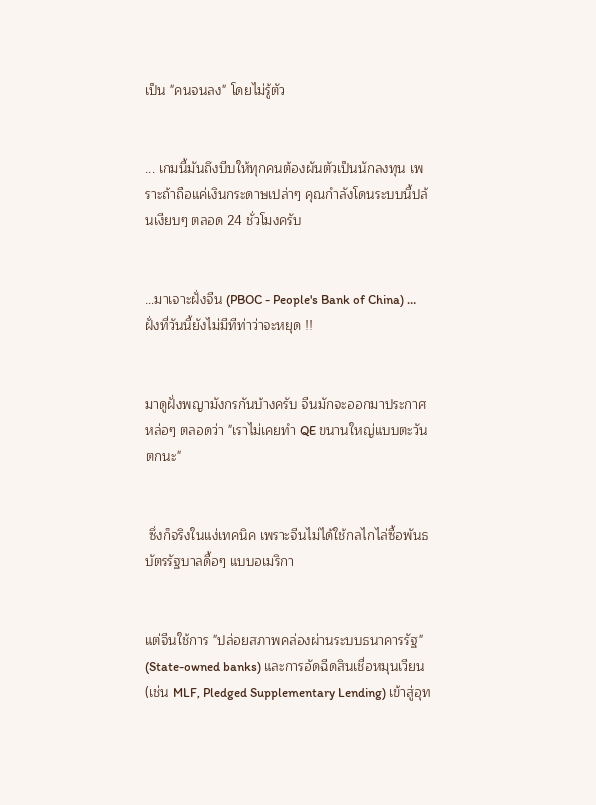เป็น "คนจนลง" โดยไม่รู้ตัว


... เกมนี้มันถึงบีบให้ทุกคนต้องผันตัวเป็นนักลงทุน เพราะถ้าถือแค่เงินกระดาษเปล่าๆ คุณกำลังโดนระบบนี้ปล้นเงียบๆ ตลอด 24 ชั่วโมงครับ


…มาเจาะฝั่งจีน (PBOC - People's Bank of China) …ฝั่งที่วันนี้ยังไม่มีทีท่าว่าจะหยุด !!


มาดูฝั่งพญามังกรกันบ้างครับ จีนมักจะออกมาประกาศหล่อๆ ตลอดว่า "เราไม่เคยทำ QE ขนานใหญ่แบบตะวันตกนะ"


 ซึ่งก็จริงในแง่เทคนิค เพราะจีนไม่ได้ใช้กลไกไล่ซื้อพันธบัตรรัฐบาลดื้อๆ แบบอเมริกา


แต่จีนใช้การ "ปล่อยสภาพคล่องผ่านระบบธนาคารรัฐ" (State-owned banks) และการอัดฉีดสินเชื่อหมุนเวียน (เช่น MLF, Pledged Supplementary Lending) เข้าสู่อุท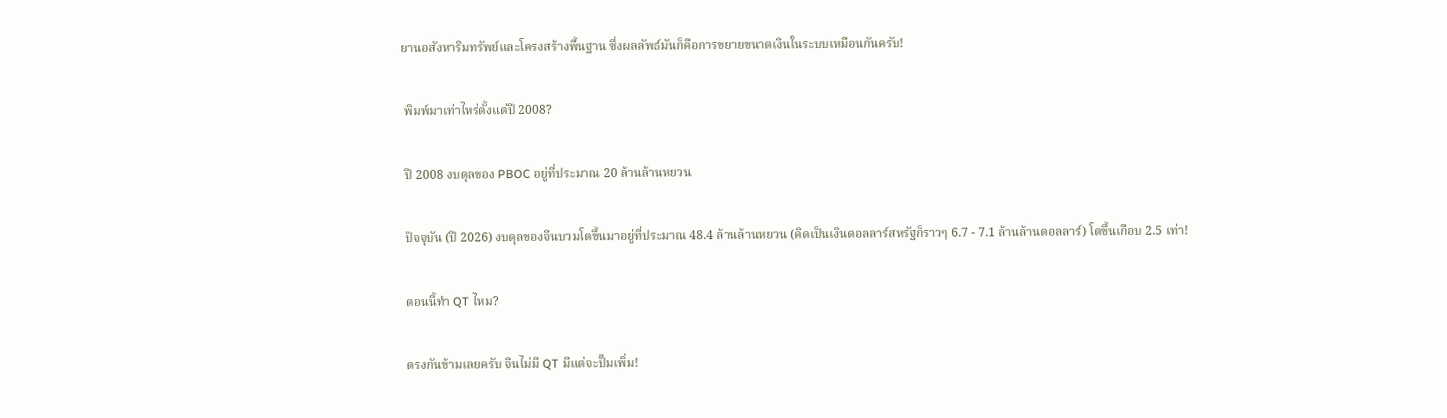ยานอสังหาริมทรัพย์และโครงสร้างพื้นฐาน ซึ่งผลลัพธ์มันก็คือการขยายขนาดเงินในระบบเหมือนกันครับ!


 พิมพ์มาเท่าไหร่ตั้งแต่ปี 2008?


 ปี 2008 งบดุลของ PBOC อยู่ที่ประมาณ 20 ล้านล้านหยวน


 ปัจจุบัน (ปี 2026) งบดุลของจีนบวมโตขึ้นมาอยู่ที่ประมาณ 48.4 ล้านล้านหยวน (คิดเป็นเงินดอลลาร์สหรัฐก็ราวๆ 6.7 - 7.1 ล้านล้านดอลลาร์) โตขึ้นเกือบ 2.5 เท่า!


 ตอนนี้ทำ QT ไหม?


 ตรงกันข้ามเลยครับ จีนไม่มี QT มีแต่จะปั๊มเพิ่ม!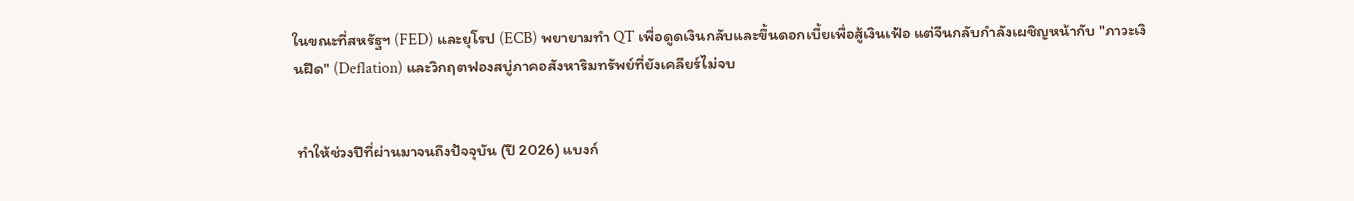ในขณะที่สหรัฐฯ (FED) และยุโรป (ECB) พยายามทำ QT เพื่อดูดเงินกลับและขึ้นดอกเบี้ยเพื่อสู้เงินเฟ้อ แต่จีนกลับกำลังเผชิญหน้ากับ "ภาวะเงินฝืด" (Deflation) และวิกฤตฟองสบู่ภาคอสังหาริมทรัพย์ที่ยังเคลียร์ไม่จบ


 ทำให้ช่วงปีที่ผ่านมาจนถึงปัจจุบัน (ปี 2026) แบงก์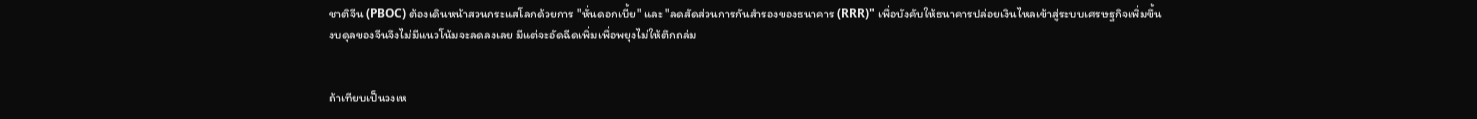ชาติจีน (PBOC) ต้องเดินหน้าสวนกระแสโลกด้วยการ "หั่นดอกเบี้ย" และ "ลดสัดส่วนการกันสำรองของธนาคาร (RRR)" เพื่อบังคับให้ธนาคารปล่อยเงินไหลเข้าสู่ระบบเศรษฐกิจเพิ่มขึ้น งบดุลของจีนจึงไม่มีแนวโน้มจะลดลงเลย มีแต่จะอัดฉีดเพิ่มเพื่อพยุงไม่ให้ตึกถล่ม


ถ้าเทียบเป็นวงเห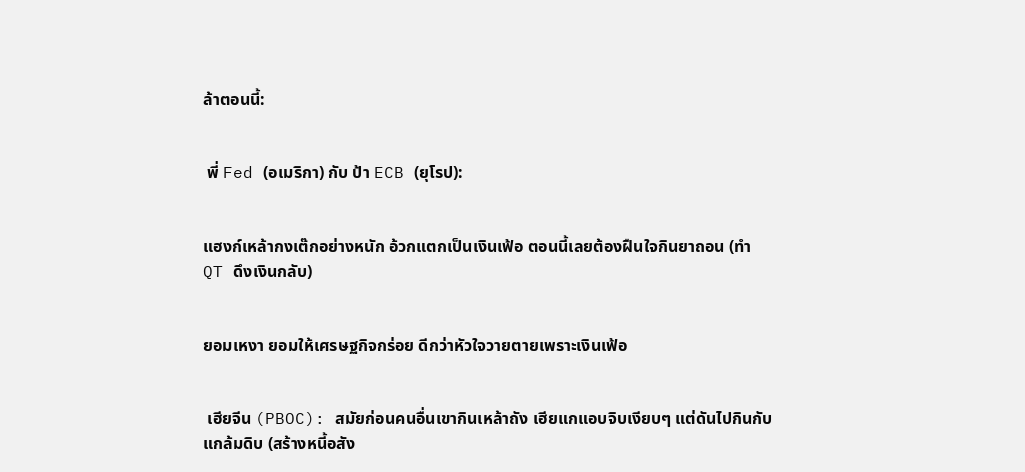ล้าตอนนี้:


 พี่ Fed (อเมริกา) กับ ป้า ECB (ยุโรป):


แฮงก์เหล้ากงเต๊กอย่างหนัก อ้วกแตกเป็นเงินเฟ้อ ตอนนี้เลยต้องฝืนใจกินยาถอน (ทำ QT ดึงเงินกลับ)


ยอมเหงา ยอมให้เศรษฐกิจกร่อย ดีกว่าหัวใจวายตายเพราะเงินเฟ้อ


 เฮียจีน (PBOC): สมัยก่อนคนอื่นเขากินเหล้าถัง เฮียแกแอบจิบเงียบๆ แต่ดันไปกินกับแกล้มดิบ (สร้างหนี้อสัง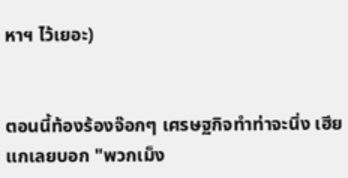หาฯ ไว้เยอะ)


ตอนนี้ท้องร้องจ๊อกๆ เศรษฐกิจทำท่าจะนิ่ง เฮียแกเลยบอก "พวกเม็ง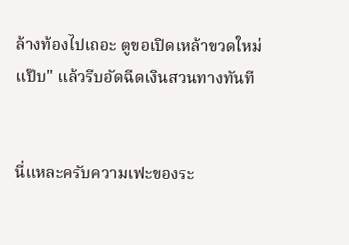ล้างท้องไปเถอะ ตูขอเปิดเหล้าขวดใหม่แป๊บ" แล้วรีบอัดฉีดเงินสวนทางทันที


นี่แหละครับความเฟะของระ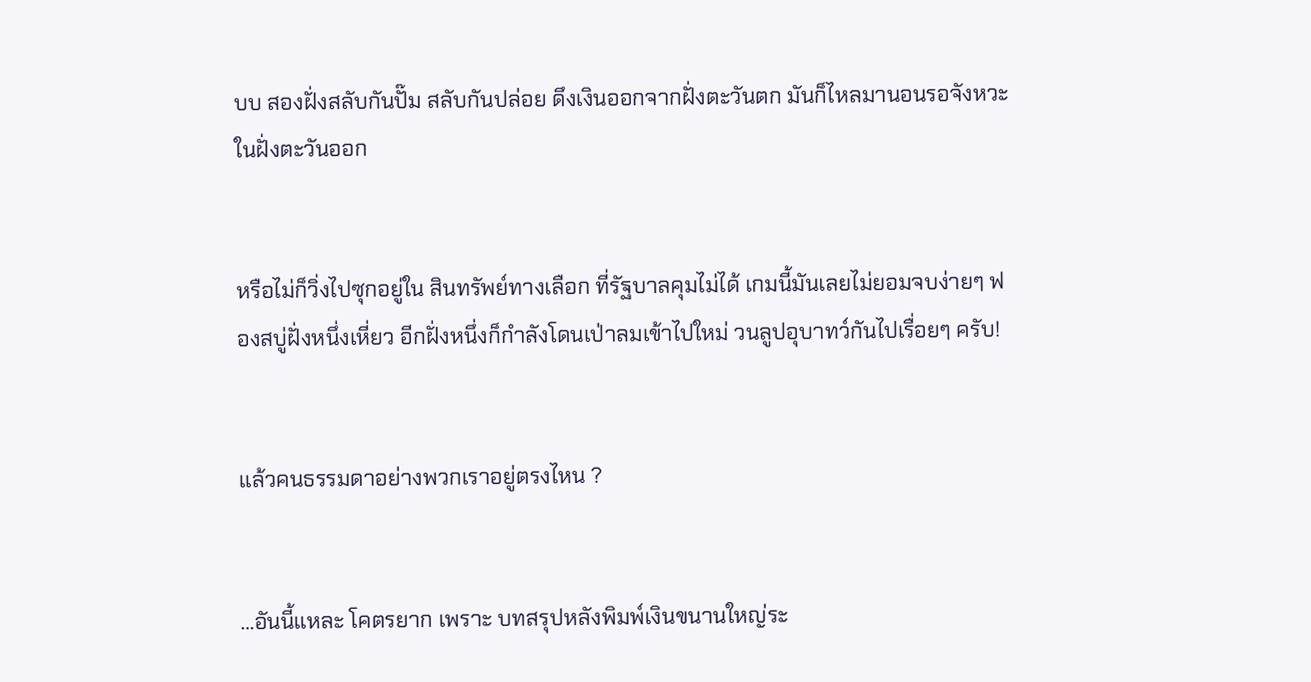บบ สองฝั่งสลับกันปั๊ม สลับกันปล่อย ดึงเงินออกจากฝั่งตะวันตก มันก็ไหลมานอนรอจังหวะในฝั่งตะวันออก


หรือไม่ก็วิ่งไปซุกอยู่ใน สินทรัพย์ทางเลือก ที่รัฐบาลคุมไม่ได้ เกมนี้มันเลยไม่ยอมจบง่ายๆ ฟองสบู่ฝั่งหนึ่งเหี่ยว อีกฝั่งหนึ่งก็กำลังโดนเป่าลมเข้าไปใหม่ วนลูปอุบาทว์กันไปเรื่อยๆ ครับ!


แล้วคนธรรมดาอย่างพวกเราอยู่ตรงไหน ?


…อันนี้แหละ โคตรยาก เพราะ บทสรุปหลังพิมพ์เงินขนานใหญ่ระ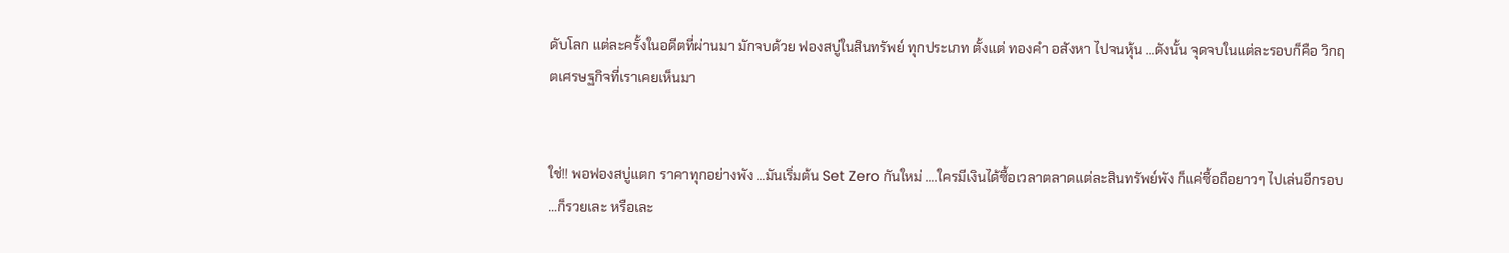ดับโลก แต่ละครั้งในอดีตที่ผ่านมา มักจบด้วย ฟองสบู่ในสินทรัพย์ ทุกประเภท ตั้งแต่ ทองคำ อสังหา ไปจนหุ้น …ดังนั้น จุดจบในแต่ละรอบก็คือ วิกฤตเศรษฐกิจที่เราเคยเห็นมา


ใช่!! พอฟองสบู่แตก ราคาทุกอย่างพัง …มันเริ่มต้น Set Zero กันใหม่ ….ใครมีเงินได้ซื้อเวลาตลาดแต่ละสินทรัพย์พัง ก็แค่ซื้อถือยาวๆ ไปเล่นอีกรอบ …ก็รวยเละ หรือเละ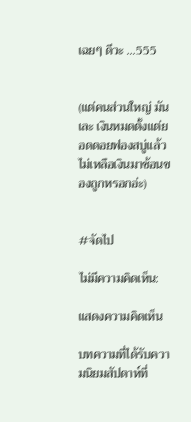เฉยๆ ดีวะ …555


(แต่คนส่วนใหญ่ มันเละ เงินหมดตั้งแต่ยอดดอยฟองสบู่แล้ว ไม่เหลือเงินมาช้อนของถูกหรอกอ่ะ)


#จัดไป

ไม่มีความคิดเห็น:

แสดงความคิดเห็น

บทความที่ได้รับความนิยมสัปดาห์ที่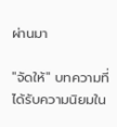ผ่านมา

"จัดให้" บทความที่ได้รับความนิยมใน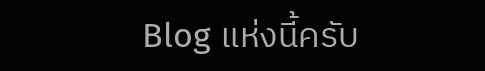Blog แห่งนี้ครับ